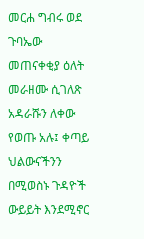መርሐ ግብሩ ወደ ጉባኤው መጠናቀቂያ ዕለት መራዘሙ ሲገለጽ አዳራሹን ለቀው የወጡ አሉ፤ ቀጣይ ህልውናችንን በሚወስኑ ጉዳዮች ውይይት እንደሚኖር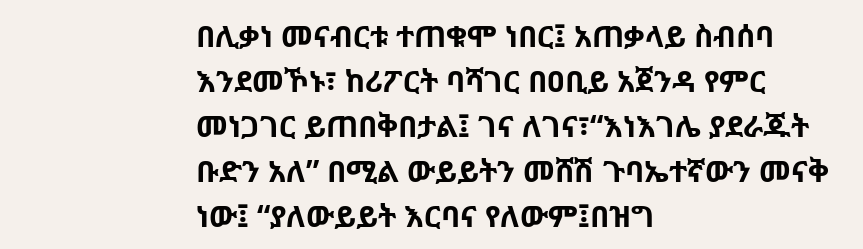በሊቃነ መናብርቱ ተጠቁሞ ነበር፤ አጠቃላይ ስብሰባ እንደመኾኑ፣ ከሪፖርት ባሻገር በዐቢይ አጀንዳ የምር መነጋገር ይጠበቅበታል፤ ገና ለገና፣“እነእገሌ ያደራጁት ቡድን አለ” በሚል ውይይትን መሸሽ ጉባኤተኛውን መናቅ ነው፤ “ያለውይይት እርባና የለውም፤በዝግ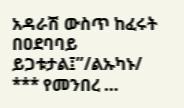አዳራሽ ውስጥ ከፈሩት በዐደባባይ ይጋቱታል፤”/ልኡካኑ/ *** የመንበረ …